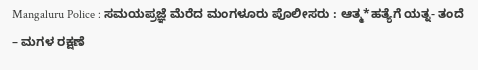Mangaluru Police : ಸಮಯಪ್ರಜ್ಞೆ ಮೆರೆದ ಮಂಗಳೂರು ಪೊಲೀಸರು : ಆತ್ಮ*ಹತ್ಯೆಗೆ ಯತ್ನ- ತಂದೆ – ಮಗಳ ರಕ್ಷಣೆ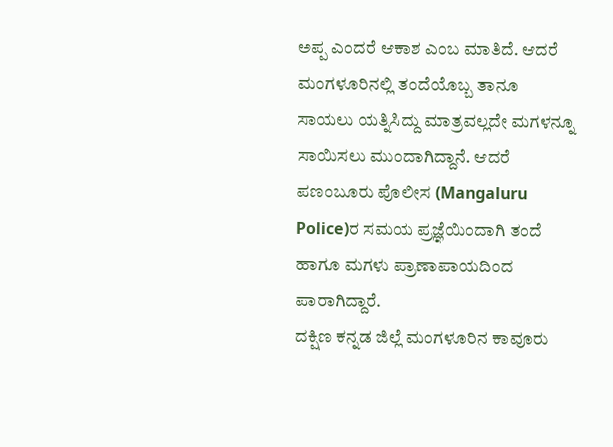ಅಪ್ಪ ಎಂದರೆ ಆಕಾಶ ಎಂಬ ಮಾತಿದೆ. ಆದರೆ ಮಂಗಳೂರಿನಲ್ಲಿ ತಂದೆಯೊಬ್ಬ ತಾನೂ ಸಾಯಲು ಯತ್ನಿಸಿದ್ದು ಮಾತ್ರವಲ್ಲದೇ ಮಗಳನ್ನೂ ಸಾಯಿಸಲು ಮುಂದಾಗಿದ್ದಾನೆ. ಆದರೆ ಪಣಂಬೂರು ಪೊಲೀಸ (Mangaluru Police)ರ ಸಮಯ ಪ್ರಜ್ಞೆಯಿಂದಾಗಿ ತಂದೆ ಹಾಗೂ ಮಗಳು ಪ್ರಾಣಾಪಾಯದಿಂದ ಪಾರಾಗಿದ್ದಾರೆ.
ದಕ್ಷಿಣ ಕನ್ನಡ ಜಿಲ್ಲೆ ಮಂಗಳೂರಿನ ಕಾವೂರು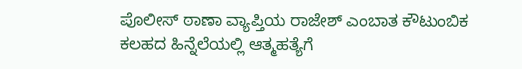ಪೊಲೀಸ್ ಠಾಣಾ ವ್ಯಾಪ್ತಿಯ ರಾಜೇಶ್ ಎಂಬಾತ ಕೌಟುಂಬಿಕ ಕಲಹದ ಹಿನ್ನೆಲೆಯಲ್ಲಿ ಆತ್ಮಹತ್ಯೆಗೆ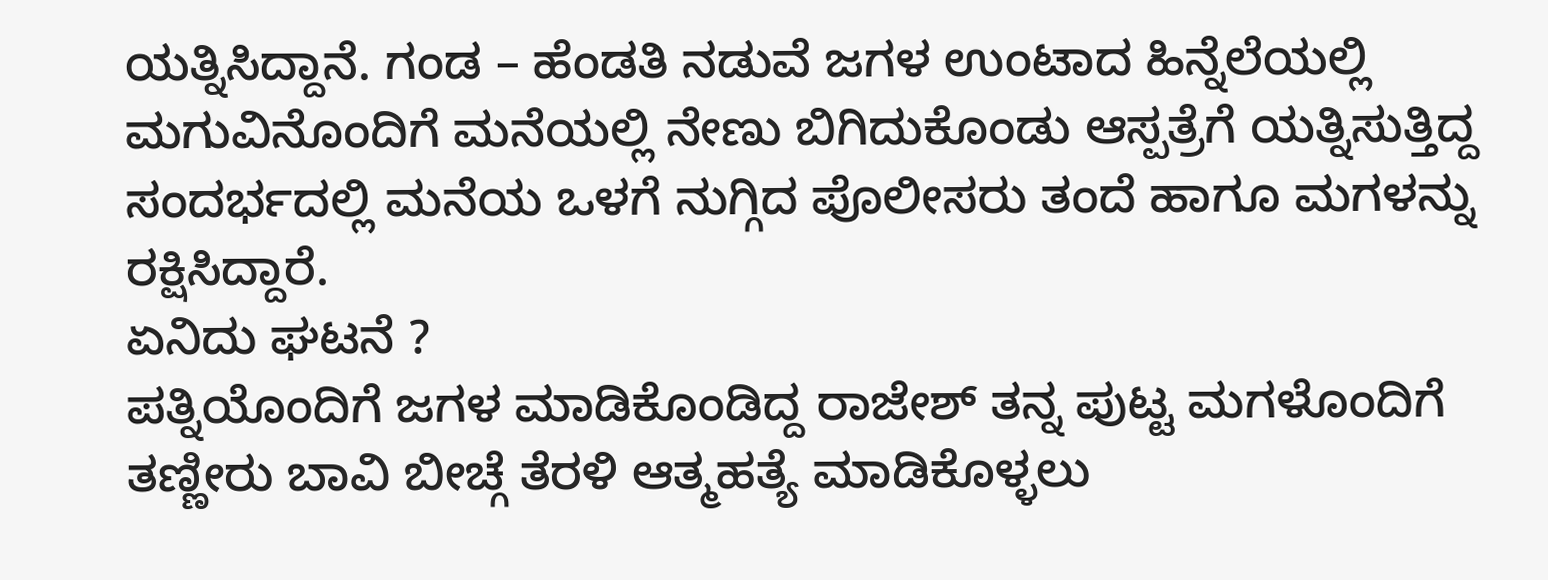ಯತ್ನಿಸಿದ್ದಾನೆ. ಗಂಡ – ಹೆಂಡತಿ ನಡುವೆ ಜಗಳ ಉಂಟಾದ ಹಿನ್ನೆಲೆಯಲ್ಲಿ ಮಗುವಿನೊಂದಿಗೆ ಮನೆಯಲ್ಲಿ ನೇಣು ಬಿಗಿದುಕೊಂಡು ಆಸ್ಪತ್ರೆಗೆ ಯತ್ನಿಸುತ್ತಿದ್ದ ಸಂದರ್ಭದಲ್ಲಿ ಮನೆಯ ಒಳಗೆ ನುಗ್ಗಿದ ಪೊಲೀಸರು ತಂದೆ ಹಾಗೂ ಮಗಳನ್ನು ರಕ್ಷಿಸಿದ್ದಾರೆ.
ಏನಿದು ಘಟನೆ ?
ಪತ್ನಿಯೊಂದಿಗೆ ಜಗಳ ಮಾಡಿಕೊಂಡಿದ್ದ ರಾಜೇಶ್ ತನ್ನ ಪುಟ್ಟ ಮಗಳೊಂದಿಗೆ ತಣ್ಣೀರು ಬಾವಿ ಬೀಚ್ಗೆ ತೆರಳಿ ಆತ್ಮಹತ್ಯೆ ಮಾಡಿಕೊಳ್ಳಲು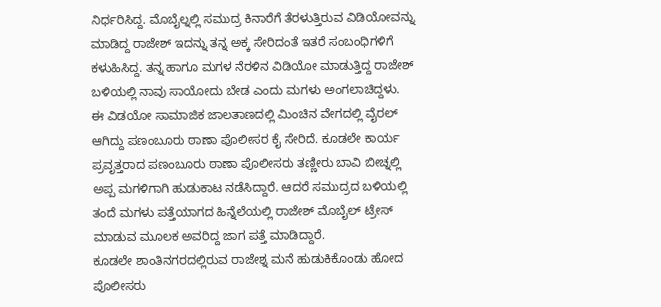ನಿರ್ಧರಿಸಿದ್ದ. ಮೊಬೈಲ್ನಲ್ಲಿ ಸಮುದ್ರ ಕಿನಾರೆಗೆ ತೆರಳುತ್ತಿರುವ ವಿಡಿಯೋವನ್ನು ಮಾಡಿದ್ದ ರಾಜೇಶ್ ಇದನ್ನು ತನ್ನ ಅಕ್ಕ ಸೇರಿದಂತೆ ಇತರೆ ಸಂಬಂಧಿಗಳಿಗೆ ಕಳುಹಿಸಿದ್ದ. ತನ್ನ ಹಾಗೂ ಮಗಳ ನೆರಳಿನ ವಿಡಿಯೋ ಮಾಡುತ್ತಿದ್ದ ರಾಜೇಶ್ ಬಳಿಯಲ್ಲಿ ನಾವು ಸಾಯೋದು ಬೇಡ ಎಂದು ಮಗಳು ಅಂಗಲಾಚಿದ್ದಳು.
ಈ ವಿಡಯೋ ಸಾಮಾಜಿಕ ಜಾಲತಾಣದಲ್ಲಿ ಮಿಂಚಿನ ವೇಗದಲ್ಲಿ ವೈರಲ್ ಆಗಿದ್ದು ಪಣಂಬೂರು ಠಾಣಾ ಪೊಲೀಸರ ಕೈ ಸೇರಿದೆ. ಕೂಡಲೇ ಕಾರ್ಯ ಪ್ರವೃತ್ತರಾದ ಪಣಂಬೂರು ಠಾಣಾ ಪೊಲೀಸರು ತಣ್ಣೀರು ಬಾವಿ ಬೀಚ್ನಲ್ಲಿ ಅಪ್ಪ ಮಗಳಿಗಾಗಿ ಹುಡುಕಾಟ ನಡೆಸಿದ್ದಾರೆ. ಆದರೆ ಸಮುದ್ರದ ಬಳಿಯಲ್ಲಿ ತಂದೆ ಮಗಳು ಪತ್ತೆಯಾಗದ ಹಿನ್ನೆಲೆಯಲ್ಲಿ ರಾಜೇಶ್ ಮೊಬೈಲ್ ಟ್ರೇಸ್ ಮಾಡುವ ಮೂಲಕ ಅವರಿದ್ದ ಜಾಗ ಪತ್ತೆ ಮಾಡಿದ್ದಾರೆ.
ಕೂಡಲೇ ಶಾಂತಿನಗರದಲ್ಲಿರುವ ರಾಜೇಶ್ನ ಮನೆ ಹುಡುಕಿಕೊಂಡು ಹೋದ ಪೊಲೀಸರು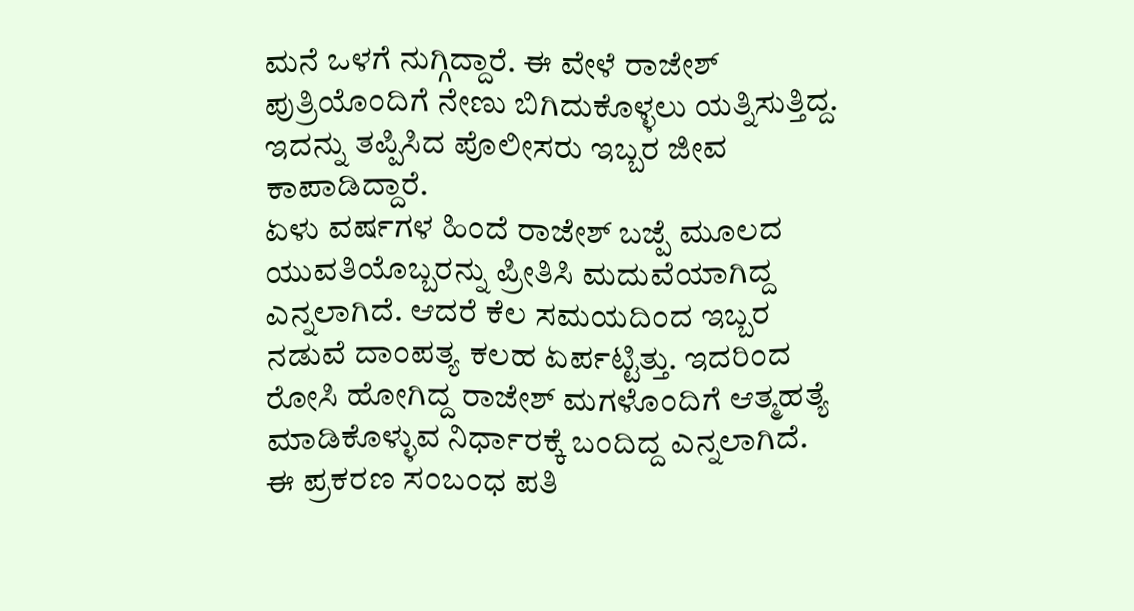ಮನೆ ಒಳಗೆ ನುಗ್ಗಿದ್ದಾರೆ. ಈ ವೇಳೆ ರಾಜೇಶ್ ಪುತ್ರಿಯೊಂದಿಗೆ ನೇಣು ಬಿಗಿದುಕೊಳ್ಳಲು ಯತ್ನಿಸುತ್ತಿದ್ದ. ಇದನ್ನು ತಪ್ಪಿಸಿದ ಪೊಲೀಸರು ಇಬ್ಬರ ಜೀವ ಕಾಪಾಡಿದ್ದಾರೆ.
ಏಳು ವರ್ಷಗಳ ಹಿಂದೆ ರಾಜೇಶ್ ಬಜ್ಪೆ ಮೂಲದ ಯುವತಿಯೊಬ್ಬರನ್ನು ಪ್ರೀತಿಸಿ ಮದುವೆಯಾಗಿದ್ದ ಎನ್ನಲಾಗಿದೆ. ಆದರೆ ಕೆಲ ಸಮಯದಿಂದ ಇಬ್ಬರ ನಡುವೆ ದಾಂಪತ್ಯ ಕಲಹ ಏರ್ಪಟ್ಟಿತ್ತು. ಇದರಿಂದ ರೋಸಿ ಹೋಗಿದ್ದ ರಾಜೇಶ್ ಮಗಳೊಂದಿಗೆ ಆತ್ಮಹತ್ಯೆ ಮಾಡಿಕೊಳ್ಳುವ ನಿರ್ಧಾರಕ್ಕೆ ಬಂದಿದ್ದ ಎನ್ನಲಾಗಿದೆ. ಈ ಪ್ರಕರಣ ಸಂಬಂಧ ಪತಿ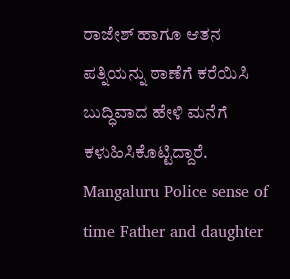ರಾಜೇಶ್ ಹಾಗೂ ಆತನ ಪತ್ನಿಯನ್ನು ಠಾಣೆಗೆ ಕರೆಯಿಸಿ ಬುದ್ಧಿವಾದ ಹೇಳಿ ಮನೆಗೆ ಕಳುಹಿಸಿಕೊಟ್ಟಿದ್ದಾರೆ.
Mangaluru Police sense of time Father and daughter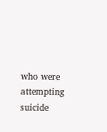who were attempting suicide